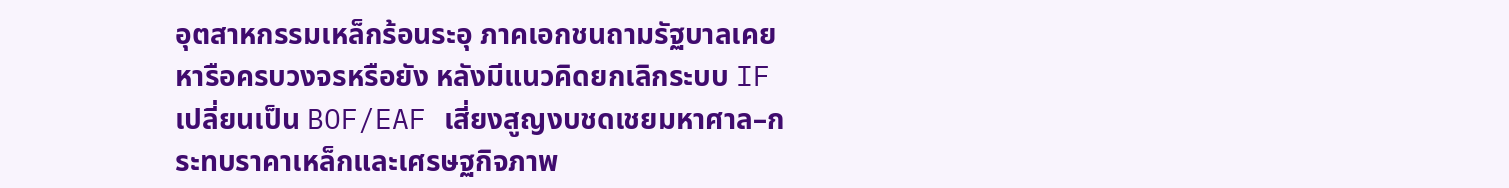อุตสาหกรรมเหล็กร้อนระอุ ภาคเอกชนถามรัฐบาลเคยหารือครบวงจรหรือยัง หลังมีแนวคิดยกเลิกระบบ IF เปลี่ยนเป็น BOF/EAF เสี่ยงสูญงบชดเชยมหาศาล–กระทบราคาเหล็กและเศรษฐกิจภาพ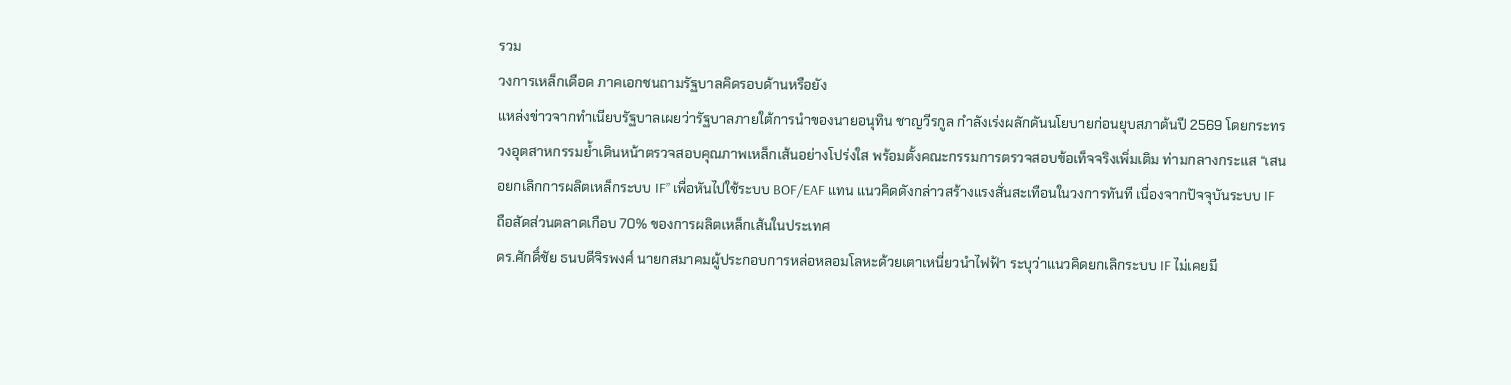รวม
วงการเหล็กเดือด ภาคเอกชนถามรัฐบาลคิดรอบด้านหรือยัง
แหล่งข่าวจากทำเนียบรัฐบาลเผยว่ารัฐบาลภายใต้การนำของนายอนุทิน ชาญวีรกูล กำลังเร่งผลักดันนโยบายก่อนยุบสภาต้นปี 2569 โดยกระทรวงอุตสาหกรรมย้ำเดินหน้าตรวจสอบคุณภาพเหล็กเส้นอย่างโปร่งใส พร้อมตั้งคณะกรรมการตรวจสอบข้อเท็จจริงเพิ่มเติม ท่ามกลางกระแส “เสนอยกเลิกการผลิตเหล็กระบบ IF” เพื่อหันไปใช้ระบบ BOF/EAF แทน แนวคิดดังกล่าวสร้างแรงสั่นสะเทือนในวงการทันที เนื่องจากปัจจุบันระบบ IF ถือสัดส่วนตลาดเกือบ 70% ของการผลิตเหล็กเส้นในประเทศ
ดร.ศักดิ์ชัย ธนบดีจิรพงศ์ นายกสมาคมผู้ประกอบการหล่อหลอมโลหะด้วยเตาเหนี่ยวนำไฟฟ้า ระบุว่าแนวคิดยกเลิกระบบ IF ไม่เคยมี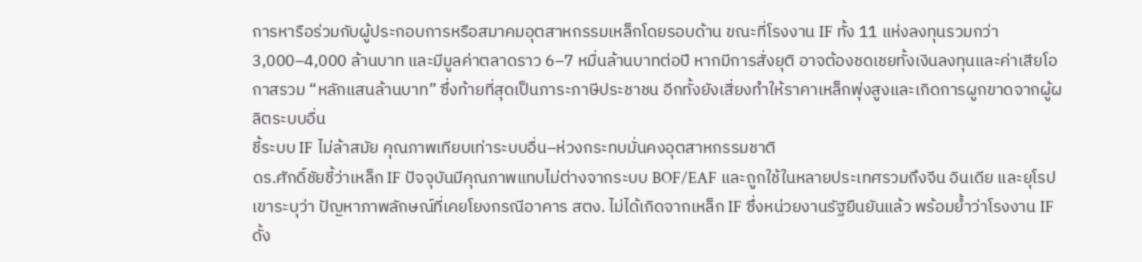การหารือร่วมกับผู้ประกอบการหรือสมาคมอุตสาหกรรมเหล็กโดยรอบด้าน ขณะที่โรงงาน IF ทั้ง 11 แห่งลงทุนรวมกว่า 3,000–4,000 ล้านบาท และมีมูลค่าตลาดราว 6–7 หมื่นล้านบาทต่อปี หากมีการสั่งยุติ อาจต้องชดเชยทั้งเงินลงทุนและค่าเสียโอกาสรวม “หลักแสนล้านบาท” ซึ่งท้ายที่สุดเป็นภาระภาษีประชาชน อีกทั้งยังเสี่ยงทำให้ราคาเหล็กพุ่งสูงและเกิดการผูกขาดจากผู้ผลิตระบบอื่น
ชี้ระบบ IF ไม่ล้าสมัย คุณภาพเทียบเท่าระบบอื่น–ห่วงกระทบมั่นคงอุตสาหกรรมชาติ
ดร.ศักดิ์ชัยชี้ว่าเหล็ก IF ปัจจุบันมีคุณภาพแทบไม่ต่างจากระบบ BOF/EAF และถูกใช้ในหลายประเทศรวมถึงจีน อินเดีย และยุโรป เขาระบุว่า ปัญหาภาพลักษณ์ที่เคยโยงกรณีอาคาร สตง. ไม่ได้เกิดจากเหล็ก IF ซึ่งหน่วยงานรัฐยืนยันแล้ว พร้อมย้ำว่าโรงงาน IF ดั้ง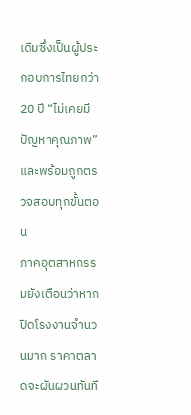เดิมซึ่งเป็นผู้ประกอบการไทยกว่า 20 ปี “ไม่เคยมีปัญหาคุณภาพ” และพร้อมถูกตรวจสอบทุกขั้นตอน
ภาคอุตสาหกรรมยังเตือนว่าหากปิดโรงงานจำนวนมาก ราคาตลาดจะผันผวนทันที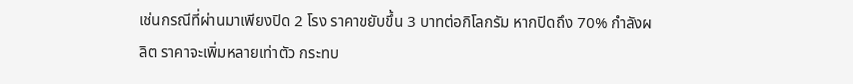เช่นกรณีที่ผ่านมาเพียงปิด 2 โรง ราคาขยับขึ้น 3 บาทต่อกิโลกรัม หากปิดถึง 70% กำลังผลิต ราคาจะเพิ่มหลายเท่าตัว กระทบ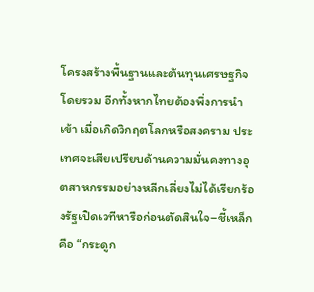โครงสร้างพื้นฐานและต้นทุนเศรษฐกิจโดยรวม อีกทั้งหากไทยต้องพึ่งการนำเข้า เมื่อเกิดวิกฤตโลกหรือสงคราม ประเทศจะเสียเปรียบด้านความมั่นคงทางอุตสาหกรรมอย่างหลีกเลี่ยงไม่ได้เรียกร้องรัฐเปิดเวทีหารือก่อนตัดสินใจ–ชี้เหล็กคือ “กระดูก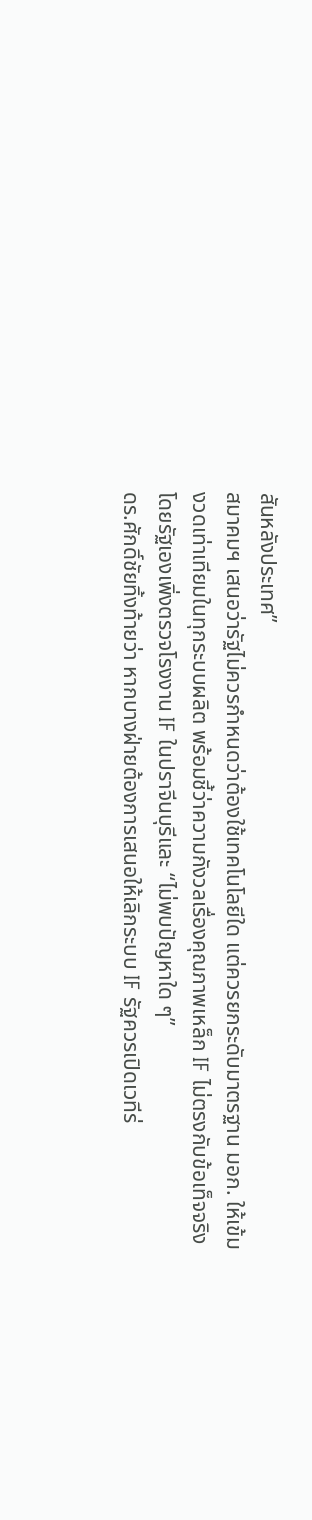สันหลังประเทศ”
สมาคมฯ เสนอว่ารัฐไม่ควรกำหนดว่าต้องใช้เทคโนโลยีใด แต่ควรยกระดับมาตรฐาน มอก. ให้เข้มงวดเท่าเทียมในทุกระบบผลิต พร้อมชี้ว่าความกังวลเรื่องคุณภาพเหล็ก IF ไม่ตรงกับข้อเท็จจริง โดยรัฐเองเพิ่งตรวจโรงงาน IF ในปราจีนบุรีและ “ไม่พบปัญหาใด ๆ”
ดร.ศักดิ์ชัยทิ้งท้ายว่า หากบางฝ่ายต้องการเสนอให้เลิกระบบ IF รัฐควรเปิดเวทีร่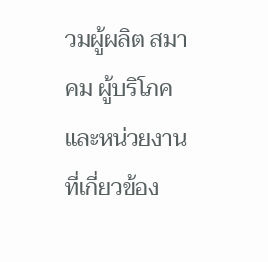วมผู้ผลิต สมาคม ผู้บริโภค และหน่วยงานที่เกี่ยวข้อง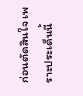ก่อนตัดสินใจ เพราะประเด็นนี้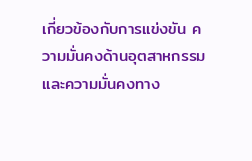เกี่ยวข้องกับการแข่งขัน ความมั่นคงด้านอุตสาหกรรม และความมั่นคงทาง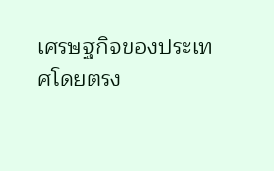เศรษฐกิจของประเทศโดยตรง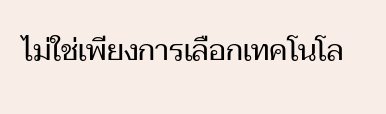ไม่ใช่เพียงการเลือกเทคโนโล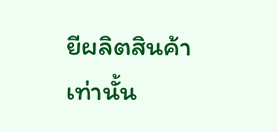ยีผลิตสินค้าเท่านั้น